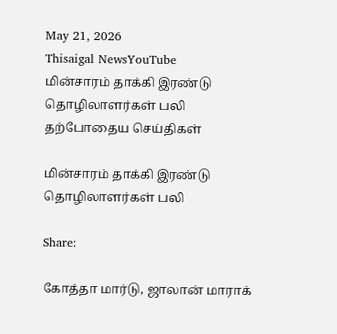May 21, 2026
Thisaigal NewsYouTube
மின்சாரம் தாக்கி இரண்டு தொழிலாளர்கள் பலி
தற்போதைய செய்திகள்

மின்சாரம் தாக்கி இரண்டு தொழிலாளர்கள் பலி

Share:

கோத்தா மார்டு, ஜாலான் மாராக்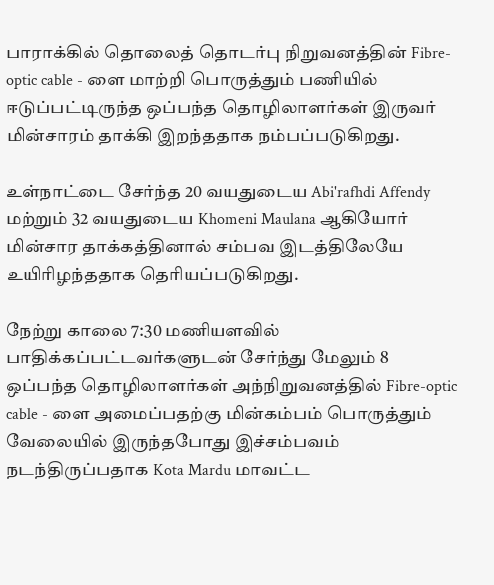பாராக்கில் தொலைத் தொடர்பு நிறுவனத்தின் Fibre-optic cable - ளை மாற்றி பொருத்தும் பணியில் ஈடுப்பட்டிருந்த ஒப்பந்த தொழிலாளர்கள் இருவர் மின்சாரம் தாக்கி இறந்ததாக நம்பப்படுகிறது.

உள்நாட்டை சேர்ந்த 20 வயதுடைய Abi'rafhdi Affendy மற்றும் 32 வயதுடைய Khomeni Maulana ஆகியோர் மின்சார தாக்கத்தினால் சம்பவ இடத்திலேயே உயிரிழந்ததாக தெரியப்படுகிறது.

நேற்று காலை 7:30 மணியளவில் பாதிக்கப்பட்டவர்களுடன் சேர்ந்து மேலும் 8 ஒப்பந்த தொழிலாளர்கள் அந்நிறுவனத்தில் Fibre-optic cable - ளை அமைப்பதற்கு மின்கம்பம் பொருத்தும் வேலையில் இருந்தபோது இச்சம்பவம் நடந்திருப்பதாக Kota Mardu மாவட்ட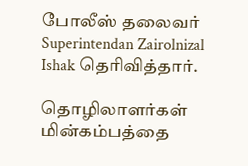போலீஸ் தலைவர் Superintendan Zairolnizal Ishak தெரிவித்தார்.

தொழிலாளர்கள் மின்கம்பத்தை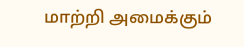மாற்றி அமைக்கும்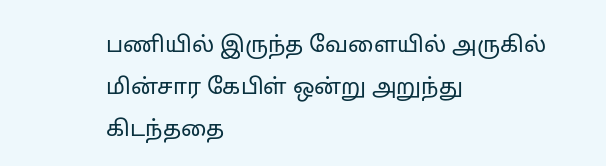பணியில் இருந்த வேளையில் அருகில் மின்சார கேபிள் ஒன்று அறுந்து கிடந்ததை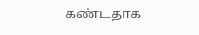கண்டதாக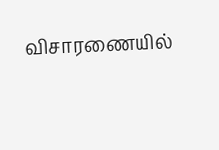விசாரணையில்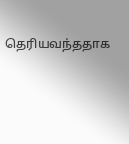தெரியவந்ததாக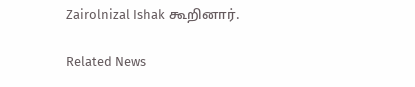Zairolnizal Ishak கூறினார்.

Related News